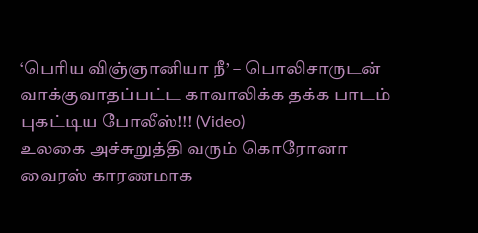‘பெரிய விஞ்ஞானியா நீ’ – பொலிசாருடன் வாக்குவாதப்பட்ட காவாலிக்க தக்க பாடம் புகட்டிய போலீஸ்!!! (Video)
உலகை அச்சுறுத்தி வரும் கொரோனா வைரஸ் காரணமாக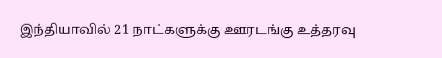இந்தியாவில் 21 நாட்களுக்கு ஊரடங்கு உத்தரவு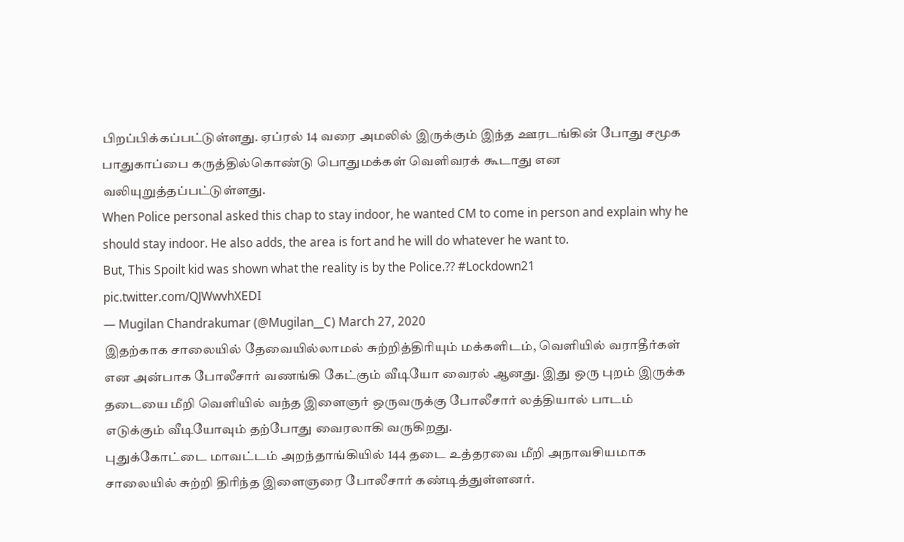பிறப்பிக்கப்பட்டுள்ளது. ஏப்ரல் 14 வரை அமலில் இருக்கும் இந்த ஊரடங்கின் போது சமூக பாதுகாப்பை கருத்தில்கொண்டு பொதுமக்கள் வெளிவரக் கூடாது என வலியுறுத்தப்பட்டுள்ளது.
When Police personal asked this chap to stay indoor, he wanted CM to come in person and explain why he should stay indoor. He also adds, the area is fort and he will do whatever he want to.
But, This Spoilt kid was shown what the reality is by the Police.?? #Lockdown21 pic.twitter.com/QJWwvhXEDI
— Mugilan Chandrakumar (@Mugilan__C) March 27, 2020
இதற்காக சாலையில் தேவையில்லாமல் சுற்றித்திரியும் மக்களிடம், வெளியில் வராதீர்கள் என அன்பாக போலீசார் வணங்கி கேட்கும் வீடியோ வைரல் ஆனது. இது ஒரு புறம் இருக்க தடையை மீறி வெளியில் வந்த இளைஞர் ஒருவருக்கு போலீசார் லத்தியால் பாடம் எடுக்கும் வீடியோவும் தற்போது வைரலாகி வருகிறது.
புதுக்கோட்டை மாவட்டம் அறந்தாங்கியில் 144 தடை உத்தரவை மீறி அநாவசியமாக சாலையில் சுற்றி திரிந்த இளைஞரை போலீசார் கண்டித்துள்ளனர்.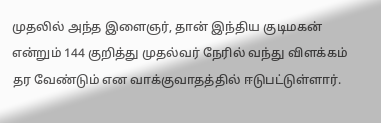முதலில் அந்த இளைஞர், தான் இந்திய குடிமகன் என்றும் 144 குறித்து முதல்வர் நேரில் வந்து விளக்கம் தர வேண்டும் என வாக்குவாதத்தில் ஈடுபட்டுள்ளார்.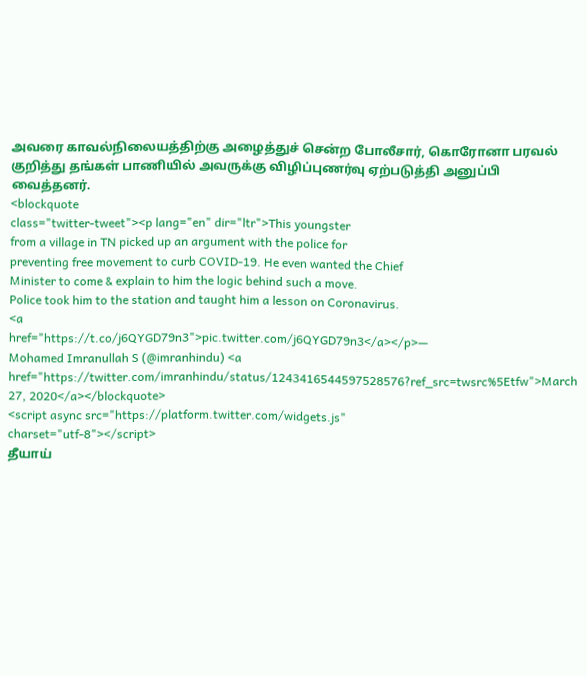அவரை காவல்நிலையத்திற்கு அழைத்துச் சென்ற போலீசார், கொரோனா பரவல் குறித்து தங்கள் பாணியில் அவருக்கு விழிப்புணர்வு ஏற்படுத்தி அனுப்பி வைத்தனர்.
<blockquote
class="twitter-tweet"><p lang="en" dir="ltr">This youngster
from a village in TN picked up an argument with the police for
preventing free movement to curb COVID-19. He even wanted the Chief
Minister to come & explain to him the logic behind such a move.
Police took him to the station and taught him a lesson on Coronavirus.
<a
href="https://t.co/j6QYGD79n3">pic.twitter.com/j6QYGD79n3</a></p>—
Mohamed Imranullah S (@imranhindu) <a
href="https://twitter.com/imranhindu/status/1243416544597528576?ref_src=twsrc%5Etfw">March
27, 2020</a></blockquote>
<script async src="https://platform.twitter.com/widgets.js"
charset="utf-8"></script>
தீயாய்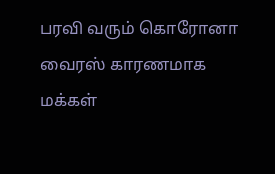பரவி வரும் கொரோனா வைரஸ் காரணமாக மக்கள்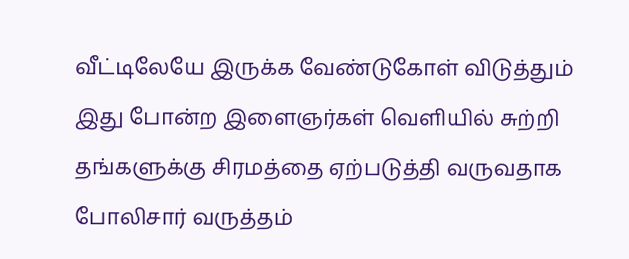வீட்டிலேயே இருக்க வேண்டுகோள் விடுத்தும் இது போன்ற இளைஞர்கள் வெளியில் சுற்றி தங்களுக்கு சிரமத்தை ஏற்படுத்தி வருவதாக போலிசார் வருத்தம்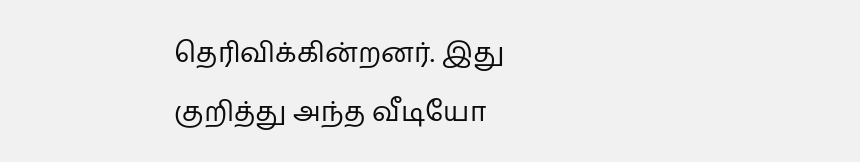தெரிவிக்கின்றனர். இது குறித்து அந்த வீடியோ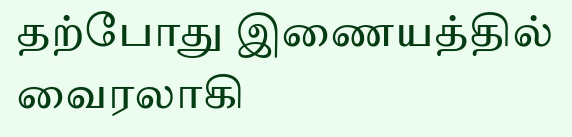தற்போது இணையத்தில் வைரலாகி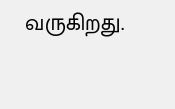வருகிறது.